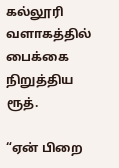கல்லூரி வளாகத்தில் பைக்கை நிறுத்திய ரூத்.

“ஏன் பிறை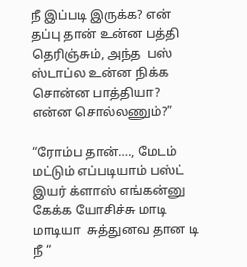நீ இப்படி இருக்க? என் தப்பு தான் உன்ன பத்தி தெரிஞ்சும், அந்த  பஸ் ஸ்டாப்ல உன்ன நிக்க சொன்ன பாத்தியா? என்ன சொல்லணும்?”

“ரோம்ப தான்…., மேடம் மட்டும் எப்படியாம் பஸ்ட் இயர் க்ளாஸ் எங்கன்னு கேக்க யோசிச்சு மாடி மாடியா  சுத்துனவ தான டி நீ “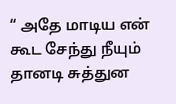“ அதே மாடிய என் கூட சேந்து நீயும் தானடி சுத்துன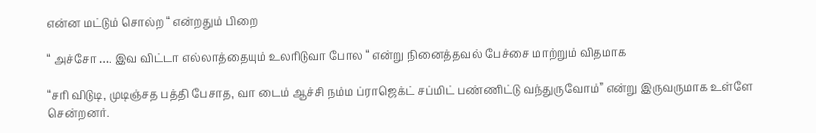என்ன மட்டும் சொல்ற “ என்றதும் பிறை

“ அச்சோ …. இவ விட்டா எல்லாத்தையும் உலரிடுவா போல “ என்று நினைத்தவல் பேச்சை மாற்றும் விதமாக

“சரி விடுடி, முடிஞ்சத பத்தி பேசாத, வா டைம் ஆச்சி நம்ம ப்ராஜெக்ட் சப்மிட் பண்ணிட்டு வந்துருவோம்” என்று இருவருமாக உள்ளே சென்றனர்.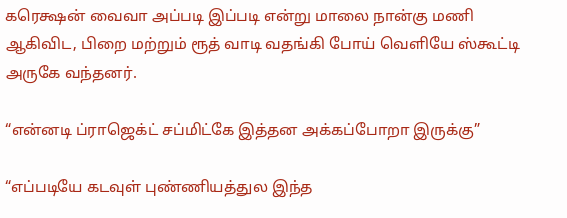கரெக்ஷன் வைவா அப்படி இப்படி என்று மாலை நான்கு மணி ஆகிவிட, பிறை மற்றும் ரூத் வாடி வதங்கி போய் வெளியே ஸ்கூட்டி அருகே வந்தனர்.

“என்னடி ப்ராஜெக்ட் சப்மிட்கே இத்தன அக்கப்போறா இருக்கு”

“எப்படியே கடவுள் புண்ணியத்துல இந்த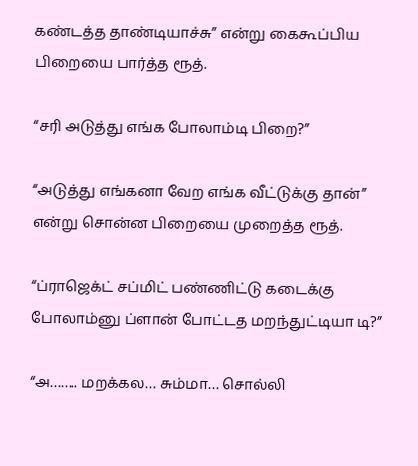கண்டத்த தாண்டியாச்சு” என்று கைகூப்பிய பிறையை பார்த்த ரூத்.

“சரி அடுத்து எங்க போலாம்டி பிறை?”

“அடுத்து எங்கனா வேற எங்க வீட்டுக்கு தான்” என்று சொன்ன பிறையை முறைத்த ரூத்.

“ப்ராஜெக்ட் சப்மிட் பண்ணிட்டு கடைக்கு போலாம்னு ப்ளான் போட்டத மறந்துட்டியா டி?”

“அ…….. மறக்கல… சும்மா… சொல்லி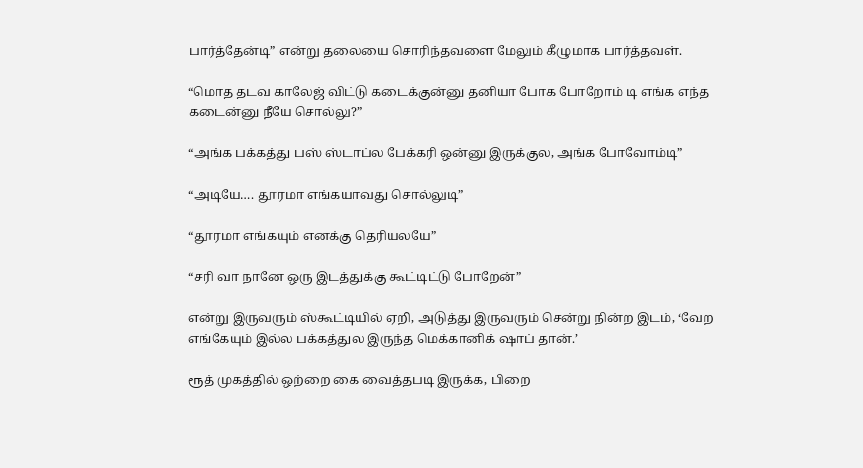பார்த்தேன்டி” என்று தலையை சொரிந்தவளை மேலும் கீழுமாக பார்த்தவள்.

“மொத தடவ காலேஜ் விட்டு கடைக்குன்னு தனியா போக போறோம் டி எங்க எந்த கடைன்னு நீயே சொல்லு?”

“அங்க பக்கத்து பஸ் ஸ்டாப்ல பேக்கரி ஒன்னு இருக்குல, அங்க போவோம்டி”

“அடியே…. தூரமா எங்கயாவது சொல்லுடி”

“தூரமா எங்கயும் எனக்கு தெரியலயே”

“சரி வா நானே ஒரு இடத்துக்கு கூட்டிட்டு போறேன்”

என்று இருவரும் ஸ்கூட்டியில் ஏறி, அடுத்து இருவரும் சென்று நின்ற இடம், ‘வேற எங்கேயும் இல்ல பக்கத்துல இருந்த மெக்கானிக் ஷாப் தான்.’

ரூத் முகத்தில் ஒற்றை கை வைத்தபடி இருக்க, பிறை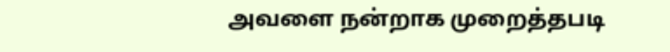அவளை நன்றாக முறைத்தபடி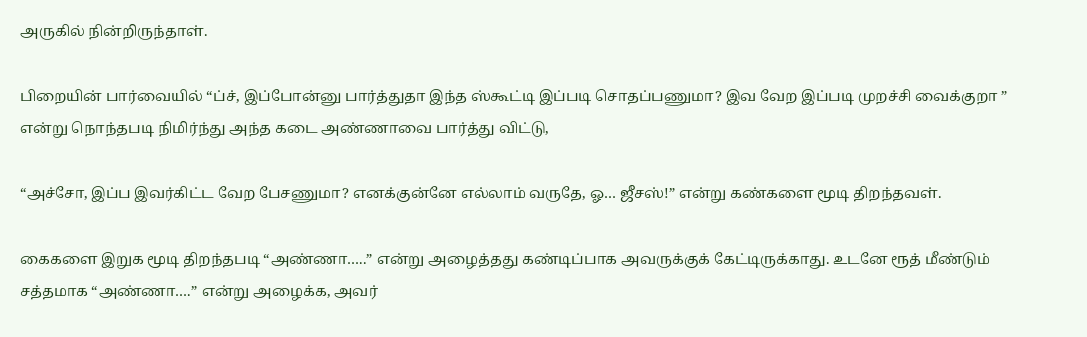அருகில் நின்றிருந்தாள்.

பிறையின் பார்வையில் “ப்ச், இப்போன்னு பார்த்துதா இந்த ஸ்கூட்டி இப்படி சொதப்பணுமா? இவ வேற இப்படி முறச்சி வைக்குறா ” என்று நொந்தபடி நிமிர்ந்து அந்த கடை அண்ணாவை பார்த்து விட்டு,

“அச்சோ, இப்ப இவர்கிட்ட வேற பேசணுமா? எனக்குன்னே எல்லாம் வருதே, ஓ… ஜீசஸ்!” என்று கண்களை மூடி திறந்தவள்.

கைகளை இறுக மூடி திறந்தபடி “அண்ணா…..” என்று அழைத்தது கண்டிப்பாக அவருக்குக் கேட்டிருக்காது. உடனே ரூத் மீண்டும் சத்தமாக “அண்ணா….” என்று அழைக்க, அவர்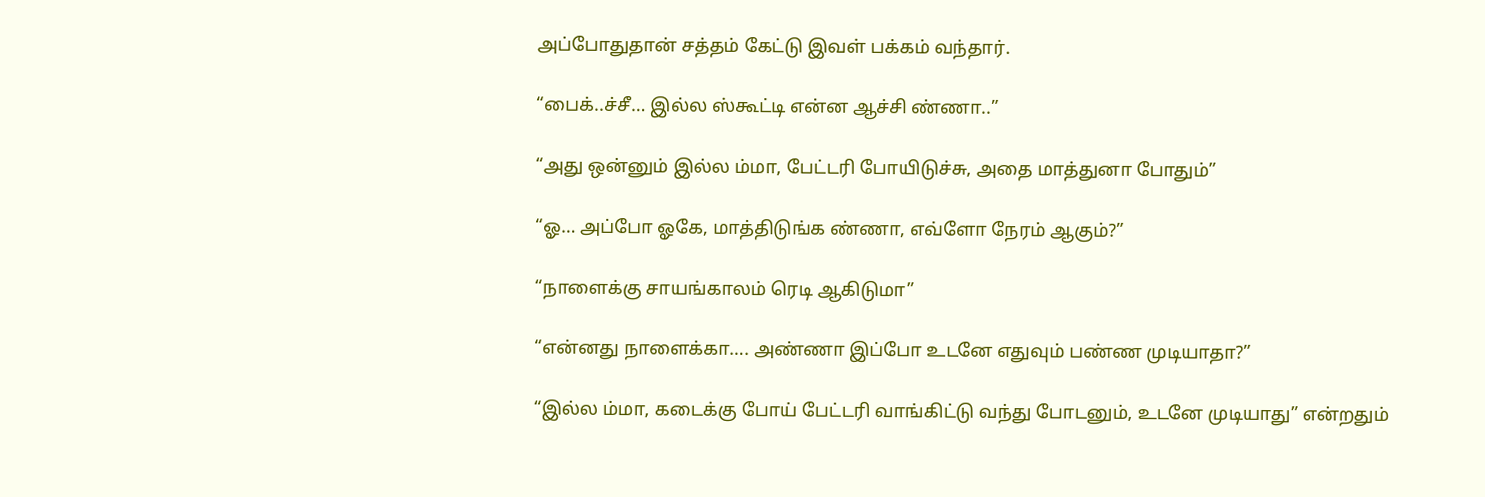அப்போதுதான் சத்தம் கேட்டு இவள் பக்கம் வந்தார்.

“பைக்..ச்சீ… இல்ல ஸ்கூட்டி என்ன ஆச்சி ண்ணா..”

“அது ஒன்னும் இல்ல ம்மா, பேட்டரி போயிடுச்சு, அதை மாத்துனா போதும்”

“ஓ… அப்போ ஓகே, மாத்திடுங்க ண்ணா, எவ்ளோ நேரம் ஆகும்?”

“நாளைக்கு சாயங்காலம் ரெடி ஆகிடுமா”

“என்னது நாளைக்கா…. அண்ணா இப்போ உடனே எதுவும் பண்ண முடியாதா?”

“இல்ல ம்மா, கடைக்கு போய் பேட்டரி வாங்கிட்டு வந்து போடனும், உடனே முடியாது” என்றதும்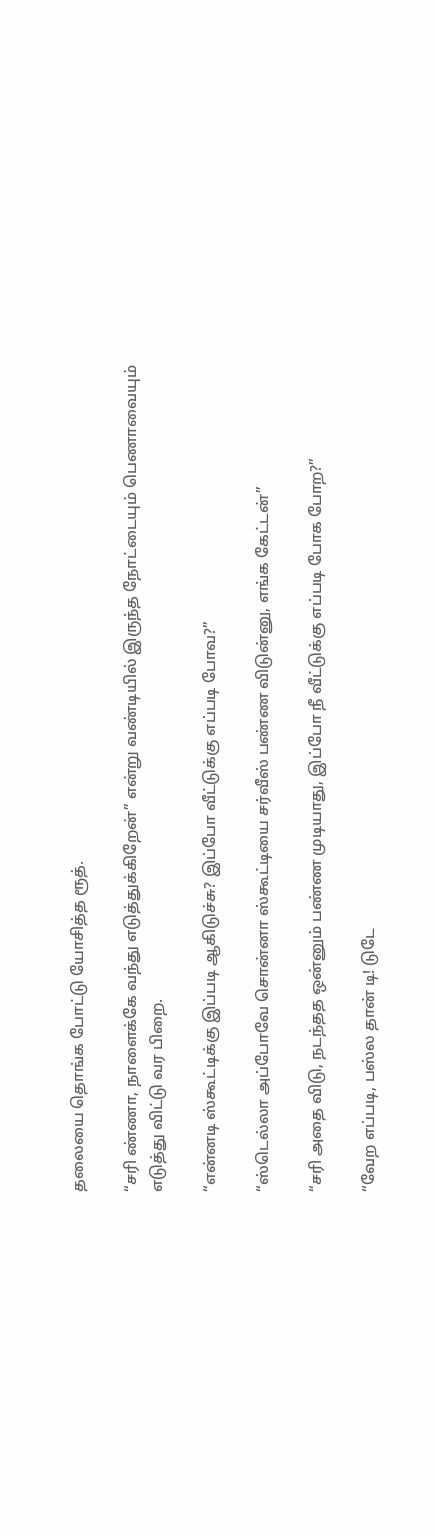தலையை தொங்க போட்டு யோசித்த ரூத்.

“சரி ண்ணா, நாளைக்கே வந்து எடுத்துக்கிறேன்” என்று வண்டியில் இருந்த நோட்டையும் பெணாவையும் எடுத்து விட்டு வர பிறை.

“என்னடி ஸ்கூட்டிக்கு இப்படி ஆகிடுச்சு? இப்போ வீட்டுக்கு எப்படி போவ?”

“ஸ்டெல்லா அப்போவே சொன்னா ஸ்கூட்டியை சர்வீஸ் பண்ண விடுன்னு, எங்க கேட்டன்”

“சரி அதை விடு, நடந்தத ஒன்னும் பண்ண முடியாது, இப்போ நீ வீட்டுக்கு எப்படி போக போற?”

“வேற எப்படி, பஸ்ல தான் டி! டுடே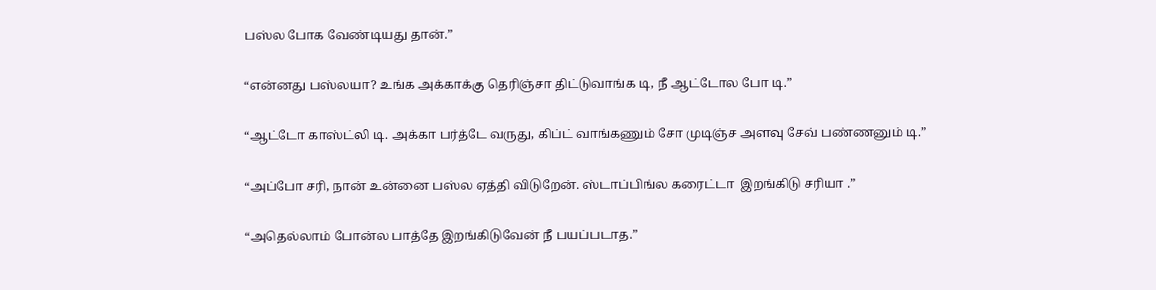பஸ்ல போக வேண்டியது தான்.”

“என்னது பஸ்லயா? உங்க அக்காக்கு தெரிஞ்சா திட்டுவாங்க டி, நீ ஆட்டோல போ டி.”

“ஆட்டோ காஸ்ட்லி டி. அக்கா பர்த்டே வருது, கிப்ட் வாங்கணும் சோ முடிஞ்ச அளவு சேவ் பண்ணனும் டி.”

“அப்போ சரி, நான் உன்னை பஸ்ல ஏத்தி விடுறேன். ஸ்டாப்பிங்ல கரைட்டா  இறங்கிடு சரியா .”

“அதெல்லாம் போன்ல பாத்தே இறங்கிடுவேன் நீ பயப்படாத.”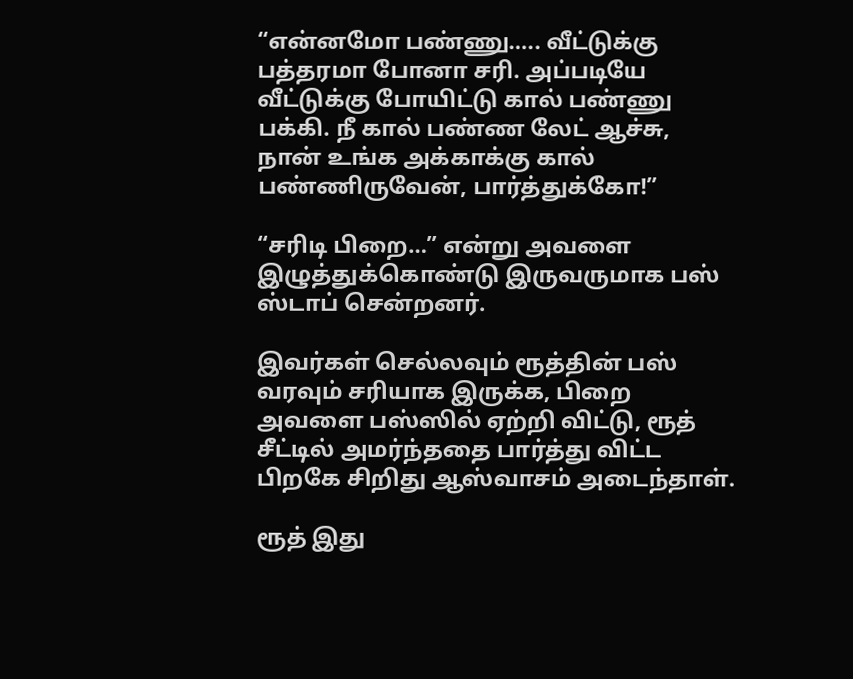“என்னமோ பண்ணு….. வீட்டுக்கு பத்தரமா போனா சரி. அப்படியே வீட்டுக்கு போயிட்டு கால் பண்ணு பக்கி. நீ கால் பண்ண லேட் ஆச்சு, நான் உங்க அக்காக்கு கால் பண்ணிருவேன், பார்த்துக்கோ!”

“சரிடி பிறை…” என்று அவளை இழுத்துக்கொண்டு இருவருமாக பஸ் ஸ்டாப் சென்றனர்.

இவர்கள் செல்லவும் ரூத்தின் பஸ் வரவும் சரியாக இருக்க, பிறை அவளை பஸ்ஸில் ஏற்றி விட்டு, ரூத் சீட்டில் அமர்ந்ததை பார்த்து விட்ட பிறகே சிறிது ஆஸ்வாசம் அடைந்தாள்.

ரூத் இது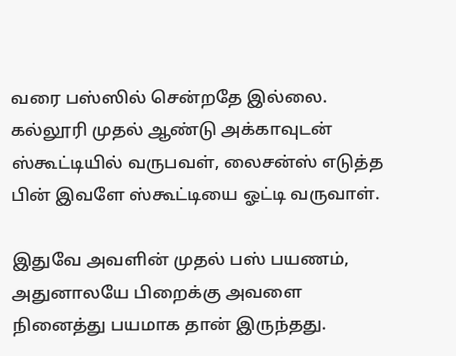வரை பஸ்ஸில் சென்றதே இல்லை. கல்லூரி முதல் ஆண்டு அக்காவுடன் ஸ்கூட்டியில் வருபவள், லைசன்ஸ் எடுத்த பின் இவளே ஸ்கூட்டியை ஓட்டி வருவாள்.

இதுவே அவளின் முதல் பஸ் பயணம், அதுனாலயே பிறைக்கு அவளை நினைத்து பயமாக தான் இருந்தது.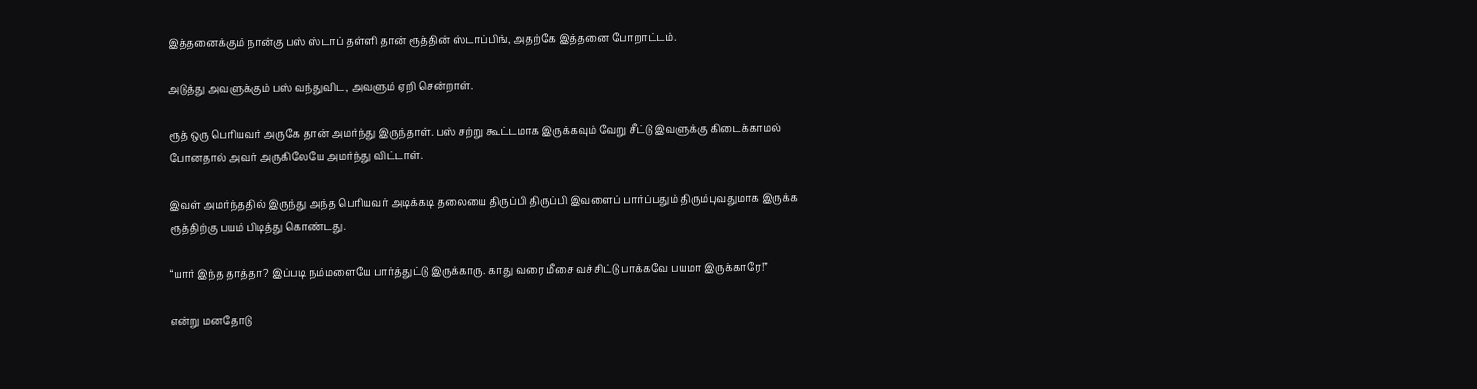இத்தனைக்கும் நான்கு பஸ் ஸ்டாப் தள்ளி தான் ரூத்தின் ஸ்டாப்பிங், அதற்கே இத்தனை போறாட்டம்.

அடுத்து அவளுக்கும் பஸ் வந்துவிட, அவளும் ஏறி சென்றாள்.

ரூத் ஒரு பெரியவர் அருகே தான் அமர்ந்து இருந்தாள். பஸ் சற்று கூட்டமாக இருக்கவும் வேறு சீட்டு இவளுக்கு கிடைக்காமல் போனதால் அவர் அருகிலேயே அமர்ந்து விட்டாள்.

இவள் அமர்ந்ததில் இருந்து அந்த பெரியவர் அடிக்கடி தலையை திருப்பி திருப்பி இவளைப் பார்ப்பதும் திரும்புவதுமாக இருக்க ரூத்திற்கு பயம் பிடித்து கொண்டது.

“யார் இந்த தாத்தா? இப்படி நம்மளையே பார்த்துட்டு இருக்காரு. காது வரை மீசை வச்சிட்டு பாக்கவே பயமா இருக்காரே!”

என்று மனதோடு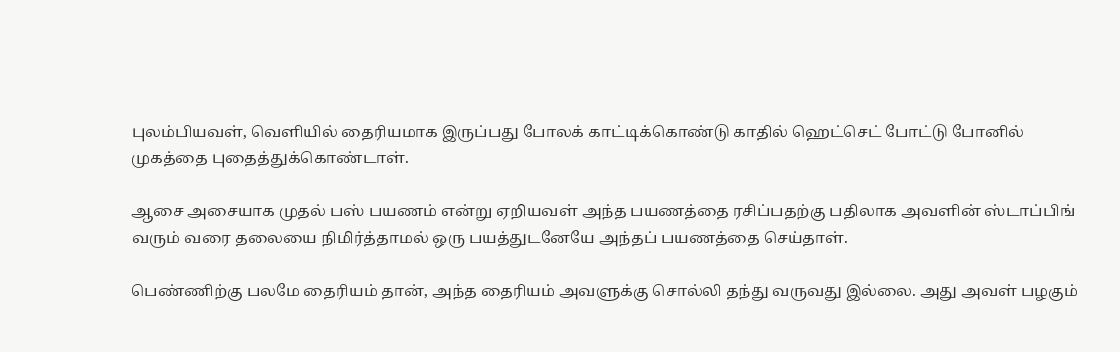புலம்பியவள், வெளியில் தைரியமாக இருப்பது போலக் காட்டிக்கொண்டு காதில் ஹெட்செட் போட்டு போனில் முகத்தை புதைத்துக்கொண்டாள்.

ஆசை அசையாக முதல் பஸ் பயணம் என்று ஏறியவள் அந்த பயணத்தை ரசிப்பதற்கு பதிலாக அவளின் ஸ்டாப்பிங் வரும் வரை தலையை நிமிர்த்தாமல் ஒரு பயத்துடனேயே அந்தப் பயணத்தை செய்தாள்.

பெண்ணிற்கு பலமே தைரியம் தான், அந்த தைரியம் அவளுக்கு சொல்லி தந்து வருவது இல்லை. அது அவள் பழகும்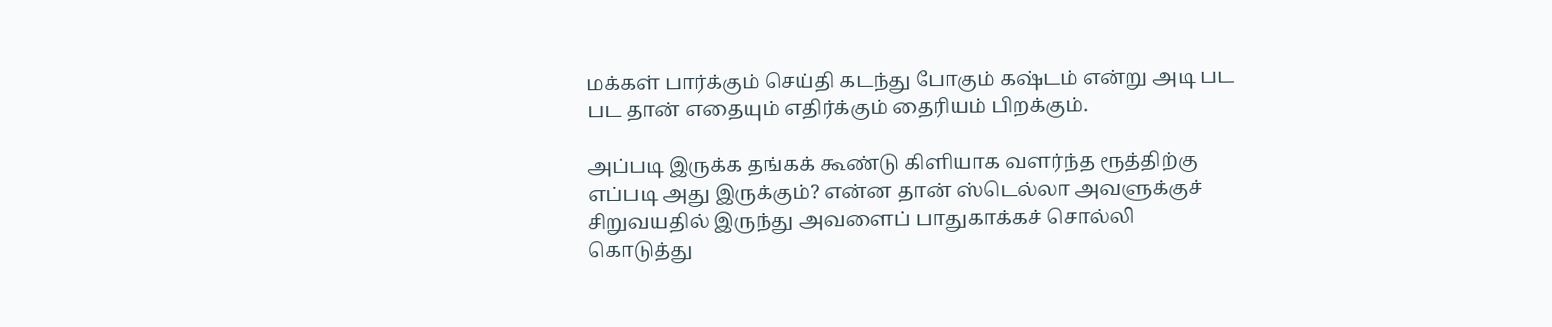மக்கள் பார்க்கும் செய்தி கடந்து போகும் கஷ்டம் என்று அடி பட பட தான் எதையும் எதிர்க்கும் தைரியம் பிறக்கும்.

அப்படி இருக்க தங்கக் கூண்டு கிளியாக வளர்ந்த ரூத்திற்கு எப்படி அது இருக்கும்? என்ன தான் ஸ்டெல்லா அவளுக்குச் சிறுவயதில் இருந்து அவளைப் பாதுகாக்கச் சொல்லி கொடுத்து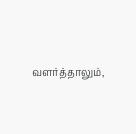வளர்த்தாலும்,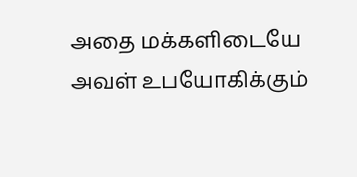அதை மக்களிடையே அவள் உபயோகிக்கும்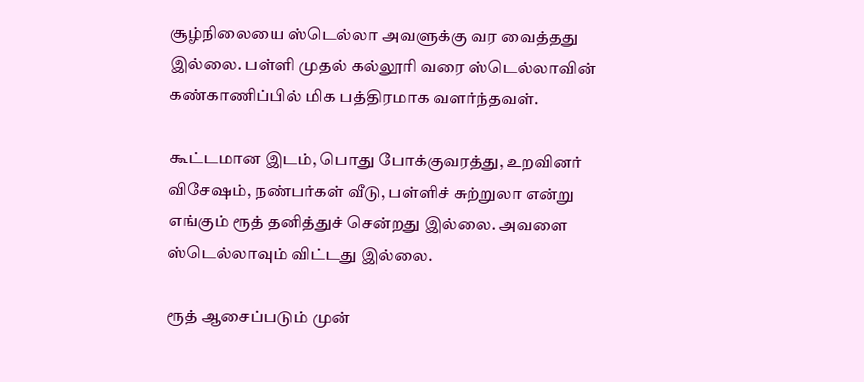சூழ்நிலையை ஸ்டெல்லா அவளுக்கு வர வைத்தது இல்லை. பள்ளி முதல் கல்லூரி வரை ஸ்டெல்லாவின் கண்காணிப்பில் மிக பத்திரமாக வளர்ந்தவள்.

கூட்டமான இடம், பொது போக்குவரத்து, உறவினர் விசேஷம், நண்பர்கள் வீடு, பள்ளிச் சுற்றுலா என்று எங்கும் ரூத் தனித்துச் சென்றது இல்லை. அவளை ஸ்டெல்லாவும் விட்டது இல்லை.

ரூத் ஆசைப்படும் முன்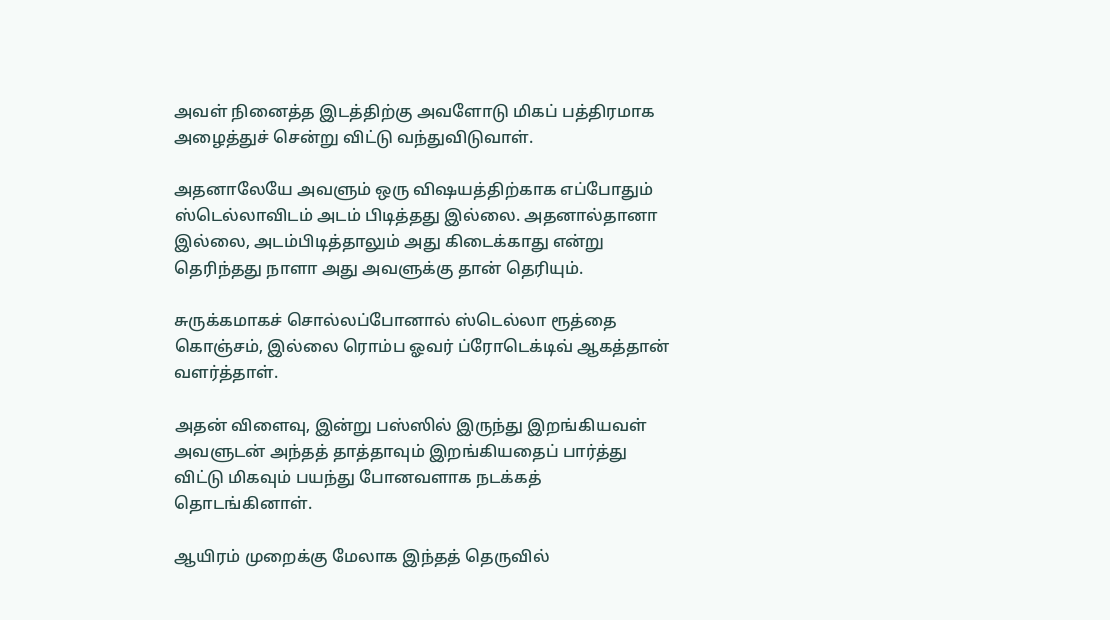அவள் நினைத்த இடத்திற்கு அவளோடு மிகப் பத்திரமாக அழைத்துச் சென்று விட்டு வந்துவிடுவாள்.

அதனாலேயே அவளும் ஒரு விஷயத்திற்காக எப்போதும் ஸ்டெல்லாவிடம் அடம் பிடித்தது இல்லை. அதனால்தானா இல்லை, அடம்பிடித்தாலும் அது கிடைக்காது என்று தெரிந்தது நாளா அது அவளுக்கு தான் தெரியும்.

சுருக்கமாகச் சொல்லப்போனால் ஸ்டெல்லா ரூத்தை கொஞ்சம், இல்லை ரொம்ப ஓவர் ப்ரோடெக்டிவ் ஆகத்தான் வளர்த்தாள்.

அதன் விளைவு, இன்று பஸ்ஸில் இருந்து இறங்கியவள் அவளுடன் அந்தத் தாத்தாவும் இறங்கியதைப் பார்த்து விட்டு மிகவும் பயந்து போனவளாக நடக்கத் தொடங்கினாள்.

ஆயிரம் முறைக்கு மேலாக இந்தத் தெருவில்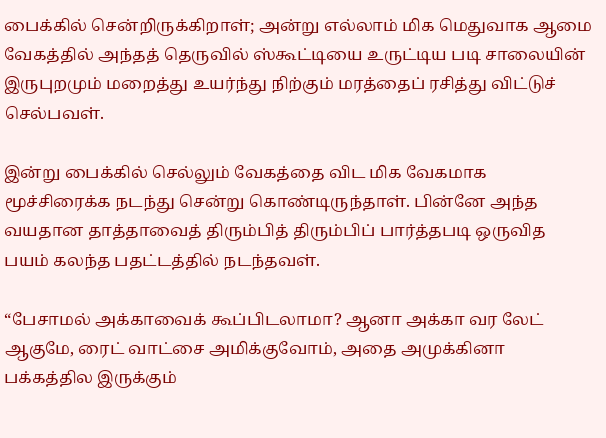பைக்கில் சென்றிருக்கிறாள்; அன்று எல்லாம் மிக மெதுவாக ஆமை வேகத்தில் அந்தத் தெருவில் ஸ்கூட்டியை உருட்டிய படி சாலையின் இருபுறமும் மறைத்து உயர்ந்து நிற்கும் மரத்தைப் ரசித்து விட்டுச் செல்பவள்.

இன்று பைக்கில் செல்லும் வேகத்தை விட மிக வேகமாக மூச்சிரைக்க நடந்து சென்று கொண்டிருந்தாள். பின்னே அந்த வயதான தாத்தாவைத் திரும்பித் திரும்பிப் பார்த்தபடி ஒருவித பயம் கலந்த பதட்டத்தில் நடந்தவள்.

“பேசாமல் அக்காவைக் கூப்பிடலாமா? ஆனா அக்கா வர லேட் ஆகுமே, ரைட் வாட்சை அமிக்குவோம், அதை அமுக்கினா பக்கத்தில இருக்கும்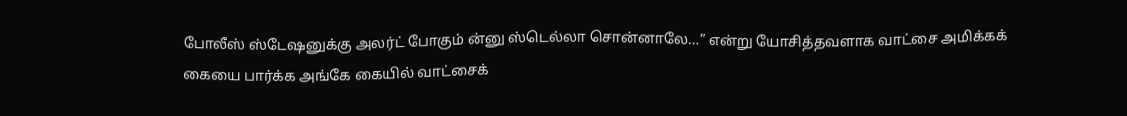போலீஸ் ஸ்டேஷனுக்கு அலர்ட் போகும் ன்னு ஸ்டெல்லா சொன்னாலே…” என்று யோசித்தவளாக வாட்சை அமிக்கக் கையை பார்க்க அங்கே கையில் வாட்சைக்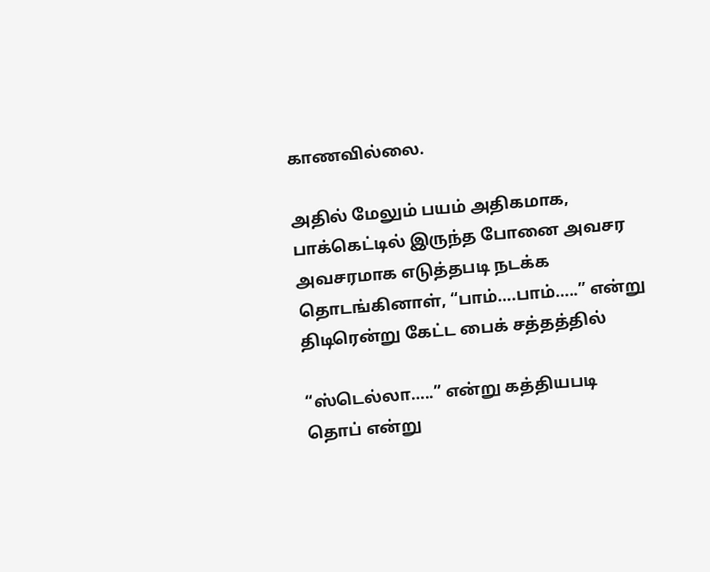காணவில்லை.

அதில் மேலும் பயம் அதிகமாக, பாக்கெட்டில் இருந்த போனை அவசர அவசரமாக எடுத்தபடி நடக்க தொடங்கினாள், “பாம்….பாம்…..” என்று திடிரென்று கேட்ட பைக் சத்தத்தில்

“ஸ்டெல்லா…..” என்று கத்தியபடி தொப் என்று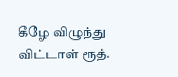கீழே விழுந்து விட்டாள் ரூத்.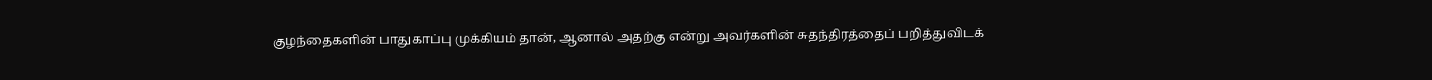குழந்தைகளின் பாதுகாப்பு முக்கியம் தான், ஆனால் அதற்கு என்று அவர்களின் சுதந்திரத்தைப் பறித்துவிடக்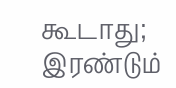கூடாது; இரண்டும்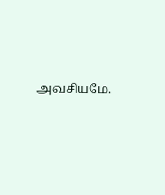அவசியமே.